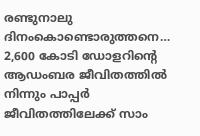രണ്ടുനാലു ദിനംകൊണ്ടൊരുത്തനെ… 2,600 കോടി ഡോളറിന്റെ ആഡംബര ജീവിതത്തില്‍ നിന്നും പാപ്പര്‍ ജീവിതത്തിലേക്ക് സാം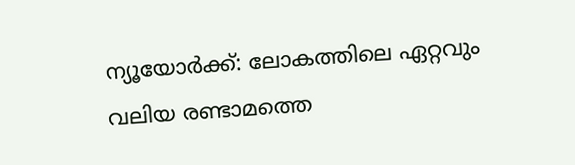ന്യൂയോര്‍ക്ക്: ലോകത്തിലെ ഏറ്റവും വലിയ രണ്ടാമത്തെ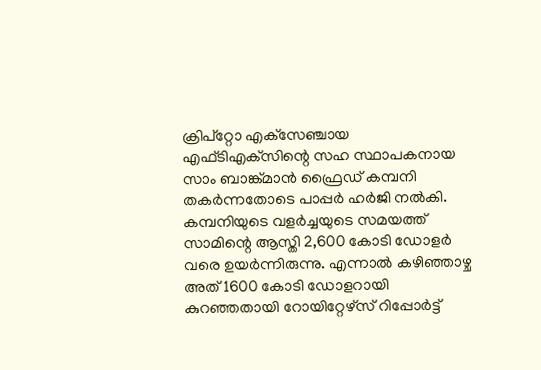ക്രിപ്‌റ്റോ എക്‌സേഞ്ചായ എഫ്ടിഎക്‌സിന്റെ സഹ സ്ഥാപകനായ സാം ബാങ്ക്മാന്‍ ഫ്രൈഡ് കമ്പനി തകര്‍ന്നതോടെ പാപ്പര്‍ ഹര്‍ജി നല്‍കി. കമ്പനിയുടെ വളര്‍ച്ചയുടെ സമയത്ത് സാമിന്റെ ആസ്തി 2,600 കോടി ഡോളര്‍ വരെ ഉയര്‍ന്നിരുന്നു. എന്നാല്‍ കഴിഞ്ഞാഴ്ച അത് 1600 കോടി ഡോളറായി കുറഞ്ഞതായി റോയിറ്റേഴ്‌സ് റിപ്പോര്‍ട്ട്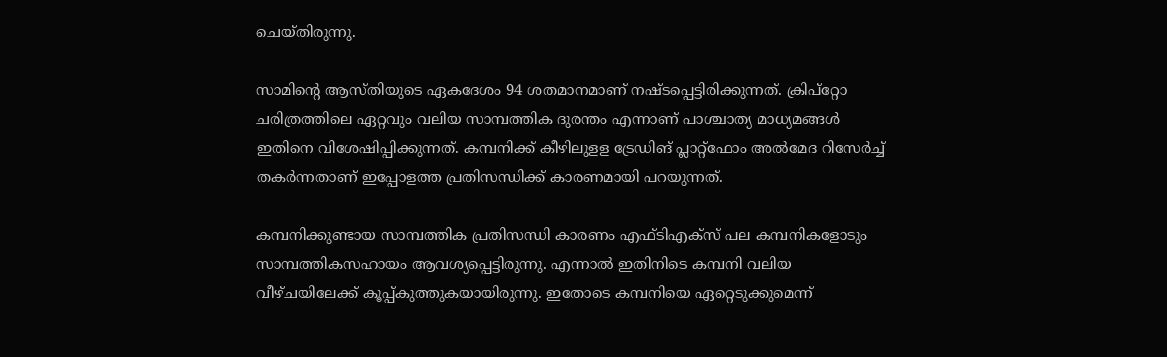ചെയ്തിരുന്നു.

സാമിന്റെ ആസ്തിയുടെ ഏകദേശം 94 ശതമാനമാണ് നഷ്ടപ്പെട്ടിരിക്കുന്നത്. ക്രിപ്‌റ്റോ ചരിത്രത്തിലെ ഏറ്റവും വലിയ സാമ്പത്തിക ദുരന്തം എന്നാണ് പാശ്ചാത്യ മാധ്യമങ്ങള്‍ ഇതിനെ വിശേഷിപ്പിക്കുന്നത്. കമ്പനിക്ക് കീഴിലുളള ട്രേഡിങ് പ്ലാറ്റ്‌ഫോം അല്‍മേദ റിസേര്‍ച്ച് തകര്‍ന്നതാണ് ഇപ്പോളത്ത പ്രതിസന്ധിക്ക് കാരണമായി പറയുന്നത്.

കമ്പനിക്കുണ്ടായ സാമ്പത്തിക പ്രതിസന്ധി കാരണം എഫ്ടിഎക്‌സ് പല കമ്പനികളോടും സാമ്പത്തികസഹായം ആവശ്യപ്പെട്ടിരുന്നു. എന്നാല്‍ ഇതിനിടെ കമ്പനി വലിയ വീഴ്ചയിലേക്ക് കൂപ്പ്കുത്തുകയായിരുന്നു. ഇതോടെ കമ്പനിയെ ഏറ്റെടുക്കുമെന്ന്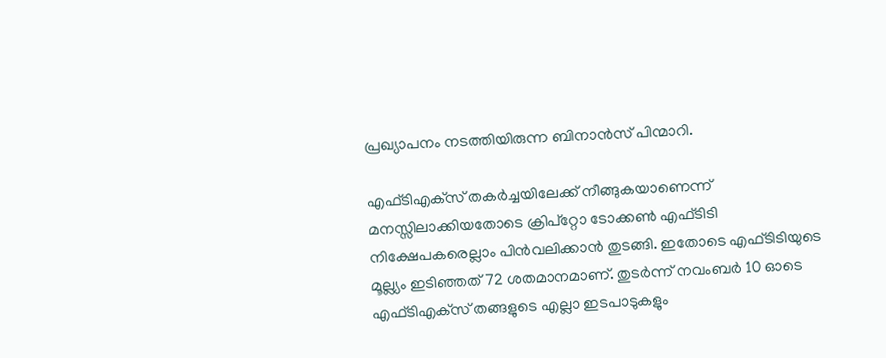പ്രഖ്യാപനം നടത്തിയിരുന്ന ബിനാന്‍സ് പിന്മാറി.

എഫ്ടിഎക്‌സ് തകര്‍ച്ചയിലേക്ക് നീങ്ങുകയാണെന്ന് മനസ്സിലാക്കിയതോടെ ക്രിപ്‌റ്റോ ടോക്കണ്‍ എഫ്ടിടി നിക്ഷേപകരെല്ലാം പിന്‍വലിക്കാന്‍ തുടങ്ങി. ഇതോടെ എഫ്ടിടിയുടെ മൂല്ല്യം ഇടിഞ്ഞത് 72 ശതമാനമാണ്. തുടര്‍ന്ന് നവംബര്‍ 10 ഓടെ എഫ്ടിഎക്‌സ് തങ്ങളുടെ എല്ലാ ഇടപാടുകളും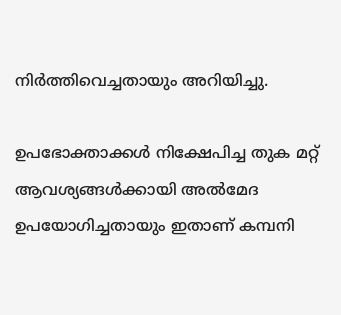നിര്‍ത്തിവെച്ചതായും അറിയിച്ചു.

ഉപഭോക്താക്കള്‍ നിക്ഷേപിച്ച തുക മറ്റ് ആവശ്യങ്ങള്‍ക്കായി അല്‍മേദ ഉപയോഗിച്ചതായും ഇതാണ് കമ്പനി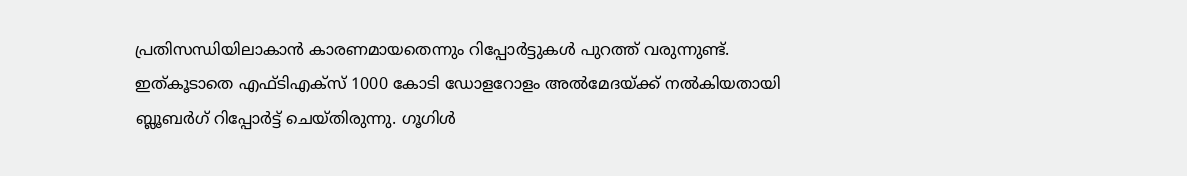പ്രതിസന്ധിയിലാകാന്‍ കാരണമായതെന്നും റിപ്പോര്‍ട്ടുകള്‍ പുറത്ത് വരുന്നുണ്ട്. ഇത്കൂടാതെ എഫ്ടിഎക്‌സ് 1000 കോടി ഡോളറോളം അല്‍മേദയ്ക്ക് നല്‍കിയതായി ബ്ലൂബര്‍ഗ് റിപ്പോര്‍ട്ട് ചെയ്തിരുന്നു. ഗൂഗിള്‍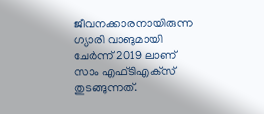ജീവനക്കാരനായിരുന്ന ഗ്യാരി വാങുമായി ചേര്‍ന്ന് 2019 ലാണ് സാം എഫ്ടിഎക്‌സ് തുടങ്ങുന്നത്.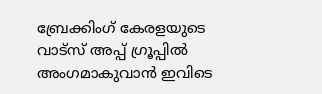ബ്രേക്കിംഗ് കേരളയുടെ വാട്സ് അപ്പ് ഗ്രൂപ്പിൽ അംഗമാകുവാൻ ഇവിടെ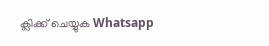ക്ലിക്ക് ചെയ്യുക Whatsapp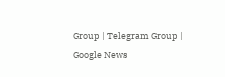Group | Telegram Group | Google News